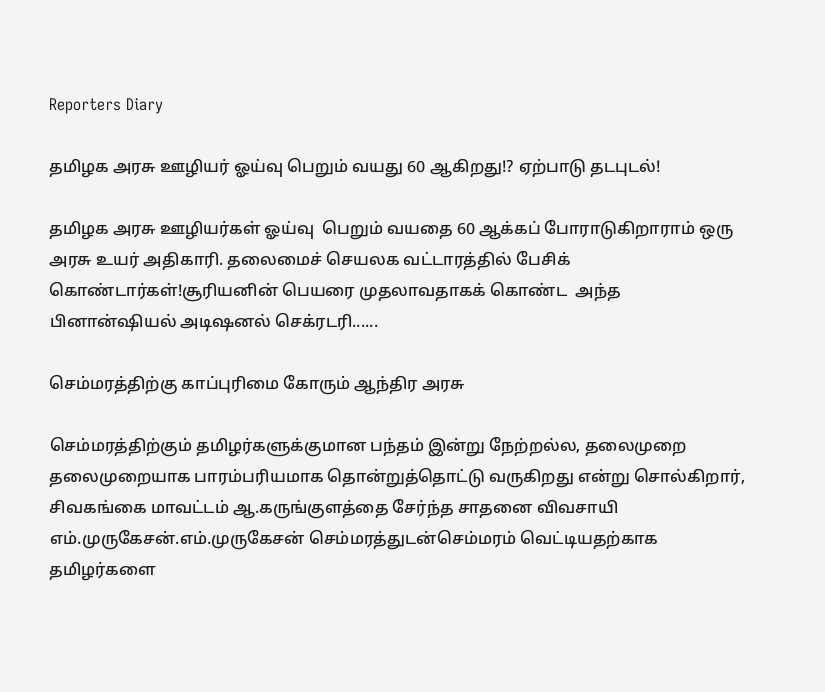Reporters Diary

தமிழக அரசு ஊழியர் ஓய்வு பெறும் வயது 60 ஆகிறது!? ஏற்பாடு தடபுடல்!

தமிழக அரசு ஊழியர்கள் ஓய்வு  பெறும் வயதை 60 ஆக்கப் போராடுகிறாராம் ஒரு அரசு உயர் அதிகாரி. தலைமைச் செயலக வட்டாரத்தில் பேசிக் கொண்டார்கள்!சூரியனின் பெயரை முதலாவதாகக் கொண்ட  அந்த பினான்ஷியல் அடிஷனல் செக்ரடரி......

செம்மரத்திற்கு காப்புரிமை கோரும் ஆந்திர அரசு

செம்மரத்திற்கும் தமிழர்களுக்குமான பந்தம் இன்று நேற்றல்ல, தலைமுறை தலைமுறையாக பாரம்பரியமாக தொன்றுத்தொட்டு வருகிறது என்று சொல்கிறார், சிவகங்கை மாவட்டம் ஆ.கருங்குளத்தை சேர்ந்த சாதனை விவசாயி எம்.முருகேசன்.எம்.முருகேசன் செம்மரத்துடன்செம்மரம் வெட்டியதற்காக தமிழர்களை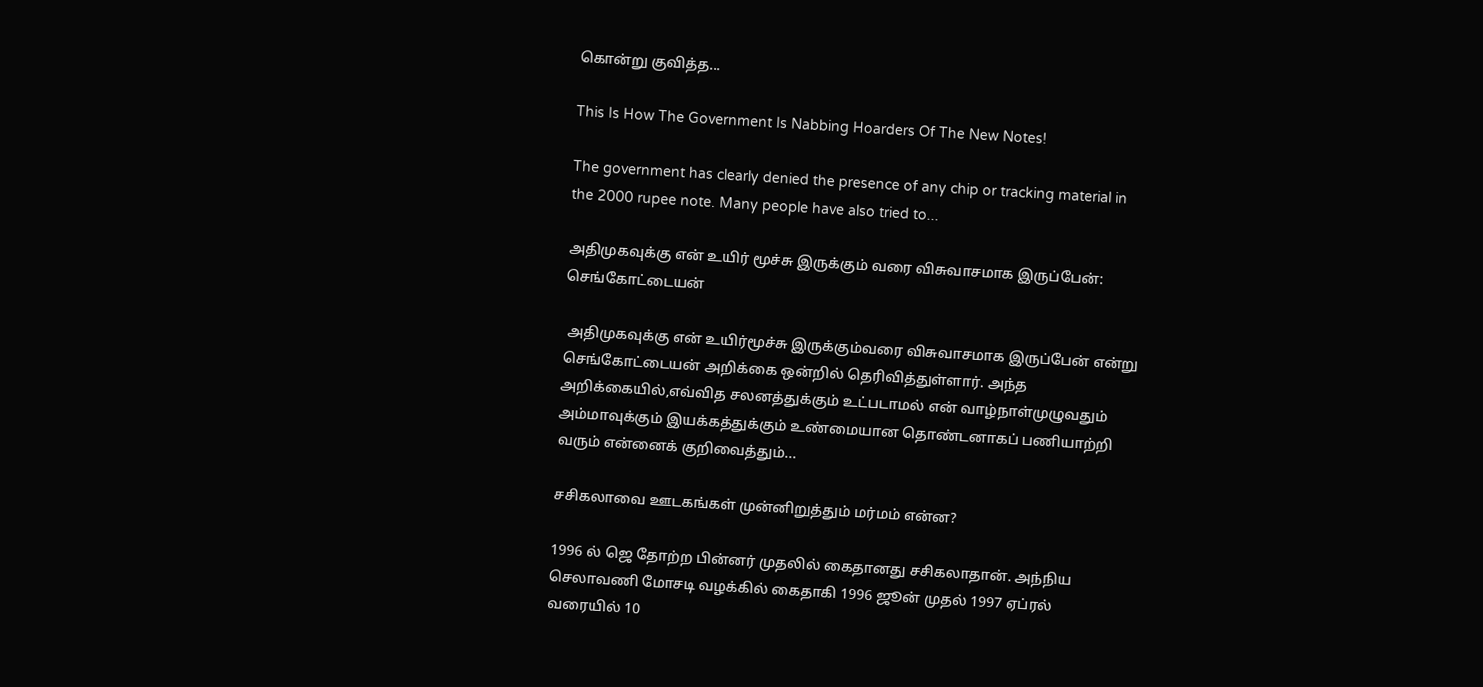கொன்று குவித்த...

This Is How The Government Is Nabbing Hoarders Of The New Notes!

The government has clearly denied the presence of any chip or tracking material in the 2000 rupee note. Many people have also tried to...

அதிமுகவுக்கு என் உயிர் மூச்சு இருக்கும் வரை விசுவாசமாக இருப்பேன்: செங்கோட்டையன்

 அதிமுகவுக்கு என் உயிர்மூச்சு இருக்கும்வரை விசுவாசமாக இருப்பேன் என்று செங்கோட்டையன் அறிக்கை ஒன்றில் தெரிவித்துள்ளார். அந்த அறிக்கையில்,எவ்வித சலனத்துக்கும் உட்படாமல் என் வாழ்நாள்முழுவதும் அம்மாவுக்கும் இயக்கத்துக்கும் உண்மையான தொண்டனாகப் பணியாற்றி வரும் என்னைக் குறிவைத்தும்...

சசிகலாவை ஊடகங்கள் முன்னிறுத்தும் மர்மம் என்ன?

1996 ல் ஜெ தோற்ற பின்னர் முதலில் கைதானது சசிகலாதான். அந்நிய செலாவணி மோசடி வழக்கில் கைதாகி 1996 ஜூன் முதல் 1997 ஏப்ரல் வரையில் 10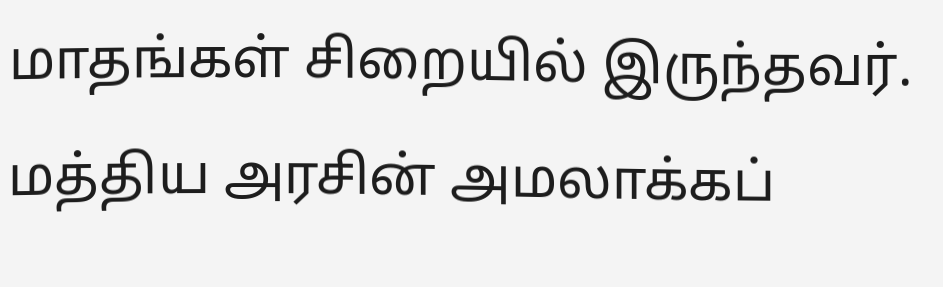மாதங்கள் சிறையில் இருந்தவர். மத்திய அரசின் அமலாக்கப்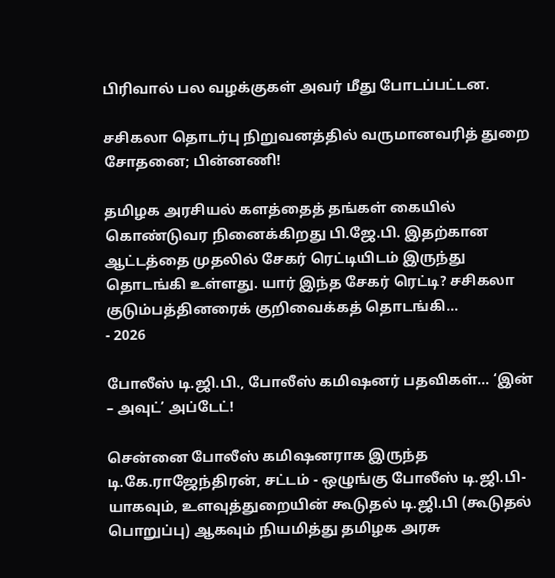பிரிவால் பல வழக்குகள் அவர் மீது போடப்பட்டன.

சசிகலா தொடர்பு நிறுவனத்தில் வருமானவரித் துறை சோதனை; பின்னணி!

தமிழக அரசியல் களத்தைத் தங்கள் கையில் கொண்டுவர நினைக்கிறது பி.ஜே.பி. இதற்கான ஆட்டத்தை முதலில் சேகர் ரெட்டியிடம் இருந்து தொடங்கி உள்ளது. யார் இந்த சேகர் ரெட்டி? சசிகலா குடும்பத்தினரைக் குறிவைக்கத் தொடங்கி...
- 2026

போலீஸ் டி.ஜி.பி., போலீஸ் கமிஷனர் பதவிகள்… ‘இன் – அவுட்’ அப்டேட்!

சென்னை போலீஸ் கமிஷனராக இருந்த டி.கே.ராஜேந்திரன், சட்டம் - ஒழுங்கு போலீஸ் டி.ஜி.பி-யாகவும், உளவுத்துறையின் கூடுதல் டி.ஜி.பி (கூடுதல் பொறுப்பு) ஆகவும் நியமித்து தமிழக அரசு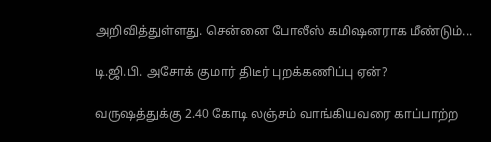அறிவித்துள்ளது. சென்னை போலீஸ் கமிஷனராக மீண்டும்...

டி.ஜி.பி. அசோக் குமார் திடீர் புறக்கணிப்பு ஏன்?

வருஷத்துக்கு 2.40 கோடி லஞ்சம் வாங்கியவரை காப்பாற்ற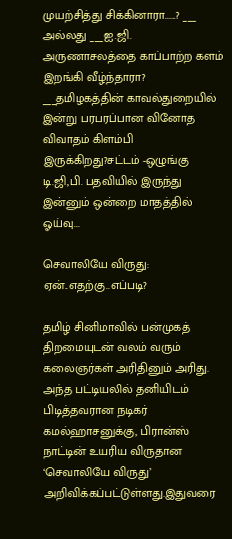முயற்சித்து சிக்கினாரா......? ___ அல்லது ___ஐ.ஜி. அருணாசலத்தை காப்பாற்ற களம் இறங்கி வீழ்ந்தாரா? ___தமிழகத்தின் காவல்துறையில் இன்று பரபரப்பான வினோத விவாதம் கிளம்பி இருக்கிறது?சட்டம் -ஒழுங்கு டி.ஜி,பி. பதவியில் இருந்து இன்னும் ஒன்றை மாதத்தில் ஓய்வு...

செவாலியே விருது: ஏன்..எதற்கு..எப்படி?

தமிழ் சினிமாவில் பன்முகத் திறமையுடன் வலம் வரும் கலைஞர்கள் அரிதினும் அரிது. அந்த பட்டியலில் தனியிடம் பிடித்தவரான நடிகர் கமல்ஹாசனுக்கு, பிரான்ஸ் நாட்டின் உயரிய விருதான ‘செவாலியே விருது’ அறிவிக்கப்பட்டுள்ளது.இதுவரை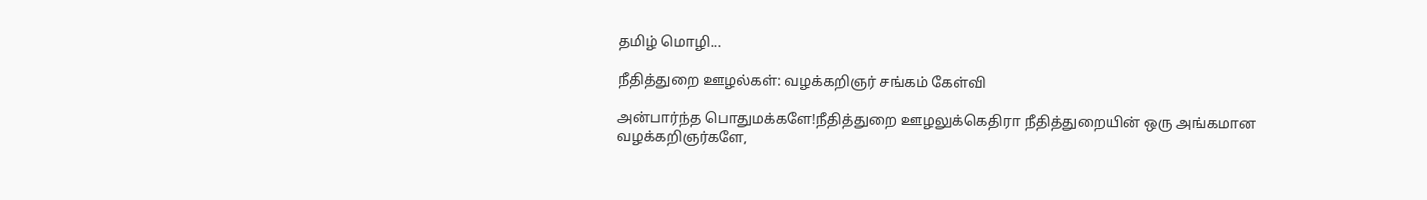தமிழ் மொழி...

நீதித்துறை ஊழல்கள்: வழக்கறிஞர் சங்கம் கேள்வி

அன்பார்ந்த பொதுமக்களே!நீதித்துறை ஊழலுக்கெதிரா நீதித்துறையின் ஒரு அங்கமான வழக்கறிஞர்களே,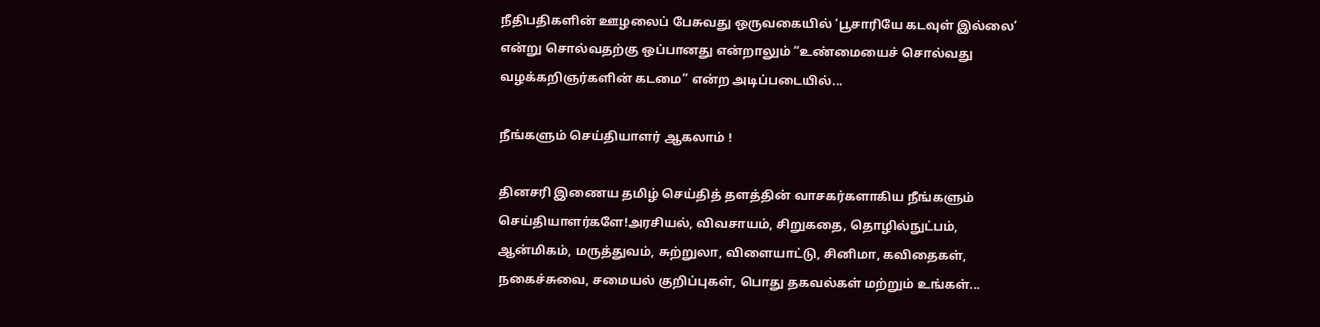நீதிபதிகளின் ஊழலைப் பேசுவது ஒருவகையில் ‘பூசாரியே கடவுள் இல்லை’ என்று சொல்வதற்கு ஒப்பானது என்றாலும் “உண்மையைச் சொல்வது வழக்கறிஞர்களின் கடமை” என்ற அடிப்படையில்...

நீங்களும் செய்தியாளர் ஆகலாம் !

தினசரி இணைய தமிழ் செய்தித் தளத்தின் வாசகர்களாகிய நீங்களும் செய்தியாளர்களே!அரசியல், விவசாயம், சிறுகதை, தொழில்நுட்பம், ஆன்மிகம், மருத்துவம், சுற்றுலா, விளையாட்டு, சினிமா, கவிதைகள், நகைச்சுவை, சமையல் குறிப்புகள், பொது தகவல்கள் மற்றும் உங்கள்...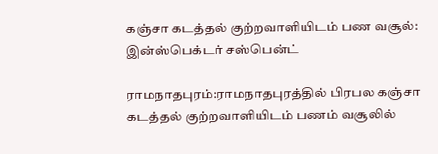கஞ்சா கடத்தல் குற்றவாளியிடம் பண வசூல்: இன்ஸ்பெக்டர் சஸ்பென்ட்

ராமநாதபுரம்:ராமநாதபுரத்தில் பிரபல கஞ்சா கடத்தல் குற்றவாளியிடம் பணம் வசூலில்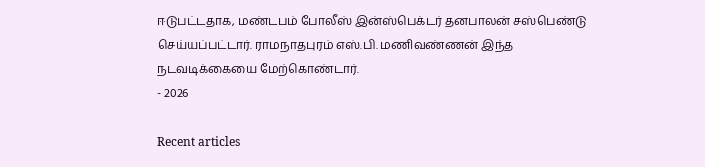ஈடுபட்டதாக, மண்டபம் போலீஸ் இன்ஸ்பெக்டர் தனபாலன் சஸ்பெண்டு செய்யப்பட்டார். ராமநாதபுரம் எஸ்.பி. மணிவண்ணன் இந்த நடவடிக்கையை மேற்கொண்டார்.
- 2026

Recent articles